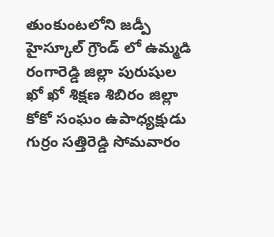తుంకుంటలోని జడ్పీ హైస్కూల్ గ్రౌండ్ లో ఉమ్మడి రంగారెడ్డి జిల్లా పురుషుల ఖో ఖో శిక్షణ శిబిరం జిల్లా కోకో సంఘం ఉపాధ్యక్షుడు గుర్రం సత్తిరెడ్డి సోమవారం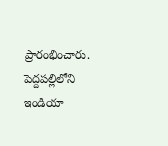ప్రారంభించారు. పెద్దపల్లిలోని ఇండియా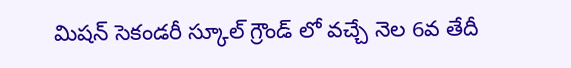మిషన్ సెకండరీ స్కూల్ గ్రౌండ్ లో వచ్చే నెల 6వ తేదీ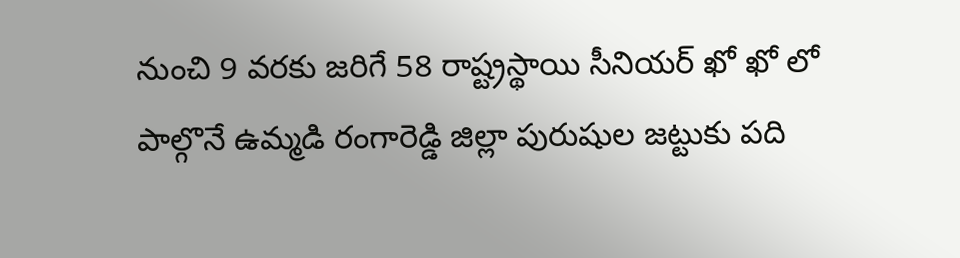నుంచి 9 వరకు జరిగే 58 రాష్ట్రస్థాయి సీనియర్ ఖో ఖో లో పాల్గొనే ఉమ్మడి రంగారెడ్డి జిల్లా పురుషుల జట్టుకు పది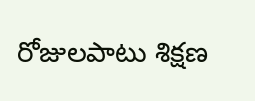రోజులపాటు శిక్షణ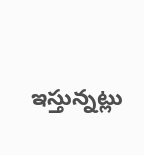ఇస్తున్నట్లు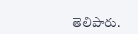తెలిపారు.